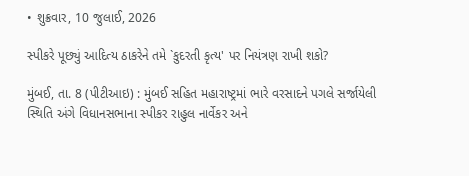• શુક્રવાર, 10 જુલાઈ, 2026

સ્પીકરે પૂછ્યું આદિત્ય ઠાકરેને તમે `કુદરતી કૃત્ય' પર નિયંત્રણ રાખી શકો?

મુંબઈ, તા. 8 (પીટીઆઇ) : મુંબઈ સહિત મહારાષ્ટ્રમાં ભારે વરસાદને પગલે સર્જાયેલી સ્થિતિ અંગે વિધાનસભાના સ્પીકર રાહુલ નાર્વેકર અને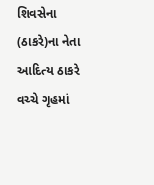શિવસેના (ઠાકરે)ના નેતા આદિત્ય ઠાકરે વચ્ચે ગૃહમાં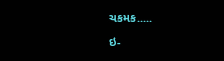ચકમક.....

ઇ-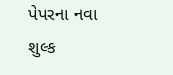પેપરના નવા શુલ્ક